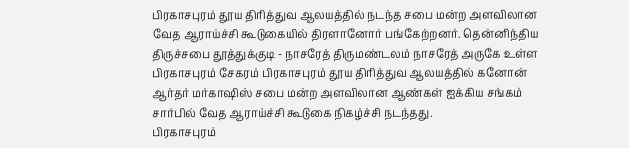பிரகாசபுரம் தூய திரித்துவ ஆலயத்தில் நடந்த சபை மன்ற அளவிலான வேத ஆராய்ச்சி கூடுகையில் திரளானோர் பங்கேற்றனர். தென்னிந்திய திருச்சபை தூத்துக்குடி - நாசரேத் திருமண்டலம் நாசரேத் அருகே உள்ள பிரகாசபுரம் சேகரம் பிரகாசபுரம் தூய திரித்துவ ஆலயத்தில் கனோன் ஆர்தர் மர்காஷிஸ் சபை மன்ற அளவிலான ஆண்கள் ஐக்கிய சங்கம் சார்பில் வேத ஆராய்ச்சி கூடுகை நிகழ்ச்சி நடந்தது.
பிரகாசபுரம்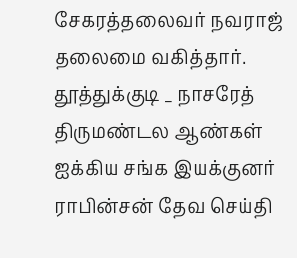சேகரத்தலைவர் நவராஜ் தலைமை வகித்தார். தூத்துக்குடி _ நாசரேத் திருமண்டல ஆண்கள் ஐக்கிய சங்க இயக்குனர் ராபின்சன் தேவ செய்தி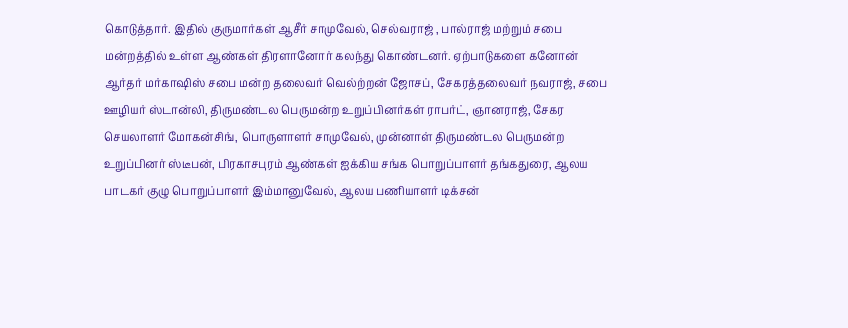கொடுத்தார். இதில் குருமார்கள் ஆசீர் சாமுவேல், செல்வராஜ் , பால்ராஜ் மற்றும் சபை மன்றத்தில் உள்ள ஆண்கள் திரளானோர் கலந்து கொண்டனர். ஏற்பாடுகளை கனோன் ஆர்தர் மர்காஷிஸ் சபை மன்ற தலைவர் வெல்ற்றன் ஜோசப், சேகரத்தலைவர் நவராஜ், சபை ஊழியர் ஸ்டான்லி, திருமண்டல பெருமன்ற உறுப்பினர்கள் ராபர்ட், ஞானராஜ், சேகர செயலாளர் மோகன்சிங், பொருளாளர் சாமுவேல், முன்னாள் திருமண்டல பெருமன்ற உறுப்பினர் ஸ்டீபன், பிரகாசபுரம் ஆண்கள் ஐக்கிய சங்க பொறுப்பாளர் தங்கதுரை, ஆலய பாடகர் குழு பொறுப்பாளர் இம்மானுவேல், ஆலய பணியாளர் டிக்சன்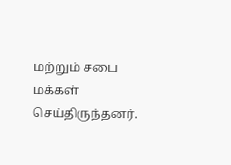மற்றும் சபை மக்கள் செய்திருந்தனர்.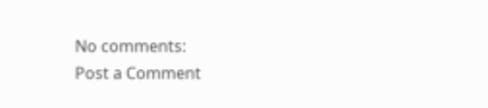No comments:
Post a Comment